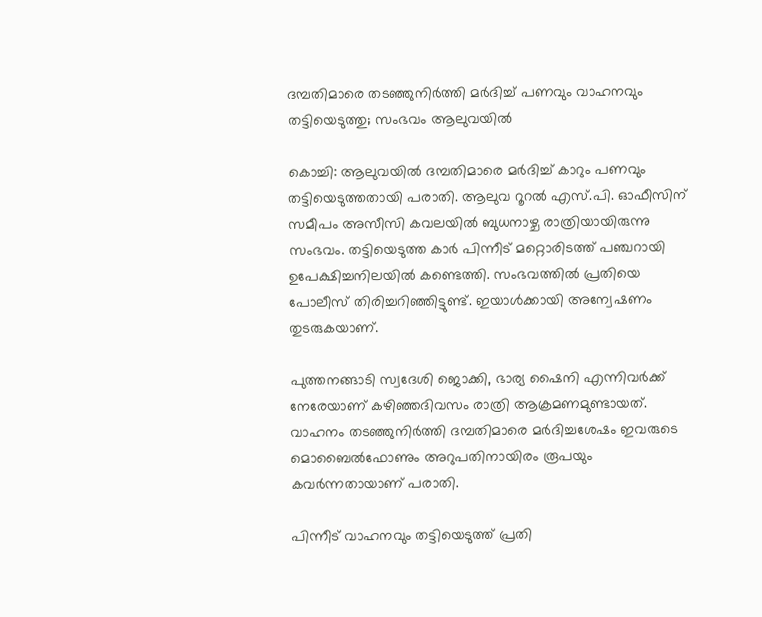ദമ്പതിമാരെ തടഞ്ഞുനിർത്തി മർദിച്ച് പണവും വാഹനവും തട്ടിയെടുത്തു; സംഭവം ആലുവയിൽ

കൊച്ചി: ആലുവയില്‍ ദമ്പതിമാരെ മര്‍ദിച്ച് കാറും പണവും തട്ടിയെടുത്തതായി പരാതി. ആലുവ റൂറല്‍ എസ്.പി. ഓഫീസിന് സമീപം അസീസി കവലയില്‍ ബുധനാഴ്ച രാത്രിയായിരുന്നു സംഭവം. തട്ടിയെടുത്ത കാര്‍ പിന്നീട് മറ്റൊരിടത്ത് പഞ്ചറായി ഉപേക്ഷിച്ചനിലയില്‍ കണ്ടെത്തി. സംഭവത്തില്‍ പ്രതിയെ പോലീസ് തിരിച്ചറിഞ്ഞിട്ടുണ്ട്. ഇയാള്‍ക്കായി അന്വേഷണം തുടരുകയാണ്.

പുത്തനങ്ങാടി സ്വദേശി ജൊക്കി, ഭാര്യ ഷൈനി എന്നിവര്‍ക്ക് നേരേയാണ് കഴിഞ്ഞദിവസം രാത്രി ആക്രമണമുണ്ടായത്. വാഹനം തടഞ്ഞുനിര്‍ത്തി ദമ്പതിമാരെ മര്‍ദിച്ചശേഷം ഇവരുടെ മൊബൈല്‍ഫോണും അറുപതിനായിരം രൂപയും കവര്‍ന്നതായാണ് പരാതി.

പിന്നീട് വാഹനവും തട്ടിയെടുത്ത് പ്രതി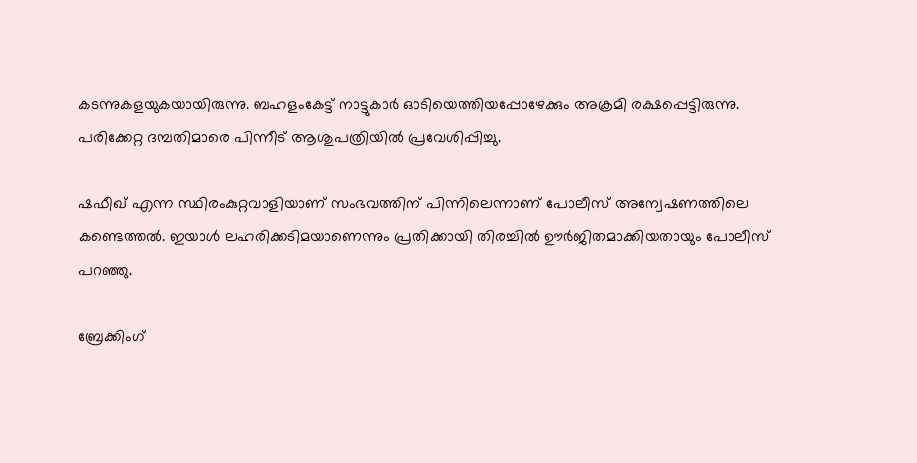കടന്നുകളയുകയായിരുന്നു. ബഹളംകേട്ട് നാട്ടുകാര്‍ ഓടിയെത്തിയപ്പോഴേക്കും അക്രമി രക്ഷപ്പെട്ടിരുന്നു. പരിക്കേറ്റ ദമ്പതിമാരെ പിന്നീട് ആശുപത്രിയില്‍ പ്രവേശിപ്പിച്ചു.

ഷഫീഖ് എന്ന സ്ഥിരംകുറ്റവാളിയാണ് സംഭവത്തിന് പിന്നിലെന്നാണ് പോലീസ് അന്വേഷണത്തിലെ കണ്ടെത്തല്‍. ഇയാള്‍ ലഹരിക്കടിമയാണെന്നും പ്രതിക്കായി തിരച്ചില്‍ ഊര്‍ജിതമാക്കിയതായും പോലീസ് പറഞ്ഞു.

ബ്രേക്കിംഗ്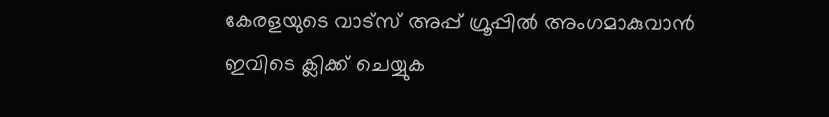കേരളയുടെ വാട്സ് അപ്പ് ഗ്രൂപ്പിൽ അംഗമാകുവാൻ ഇവിടെ ക്ലിക്ക് ചെയ്യുക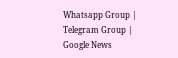Whatsapp Group | Telegram Group | Google News